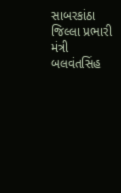સાબરકાંઠા જિલ્લા પ્રભારી મંત્રી બલવંતસિંહ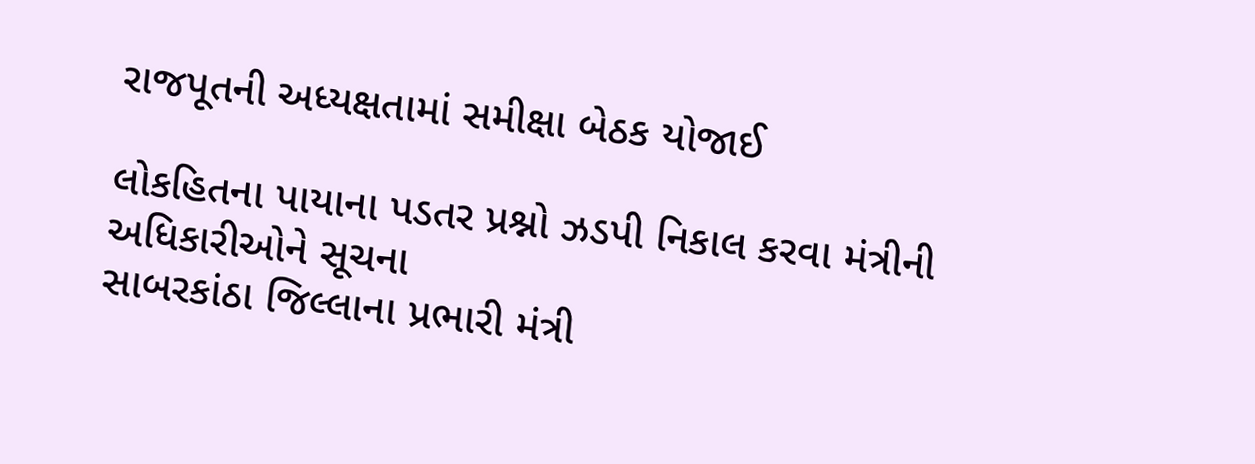રાજપૂતની અધ્યક્ષતામાં સમીક્ષા બેઠક યોજાઈ

લોકહિતના પાયાના પડતર પ્રશ્નો ઝડપી નિકાલ કરવા મંત્રીની અધિકારીઓને સૂચના
સાબરકાંઠા જિલ્લાના પ્રભારી મંત્રી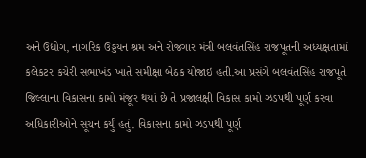અને ઉદ્યોગ, નાગરિક ઉડ્ડયન શ્રમ અને રોજગાર મંત્રી બલવંતસિંહ રાજપૂતની અધ્યક્ષતામાં કલેકટર કચેરી સભાખંડ ખાતે સમીક્ષા બેઠક યોજાઇ હતી.આ પ્રસંગે બલવંતસિંહ રાજપૂતે જિલ્લાના વિકાસના કામો મંજૂર થયાં છે તે પ્રજાલક્ષી વિકાસ કામો ઝડપથી પૂર્ણ કરવા અધિકારીઓને સૂચન કર્યું હતું. વિકાસના કામો ઝડપથી પૂર્ણ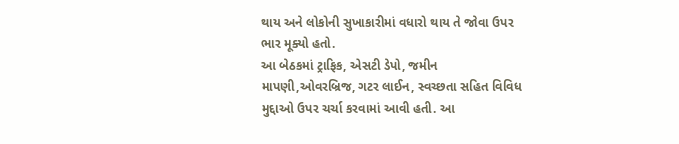થાય અને લોકોની સુખાકારીમાં વધારો થાય તે જોવા ઉપર ભાર મૂક્યો હતો.
આ બેઠકમાં ટ્રાફિક, એસટી ડેપો, જમીન માપણી,ઓવરબ્રિજ, ગટર લાઈન, સ્વચ્છતા સહિત વિવિધ મુદ્દાઓ ઉપર ચર્ચા કરવામાં આવી હતી. આ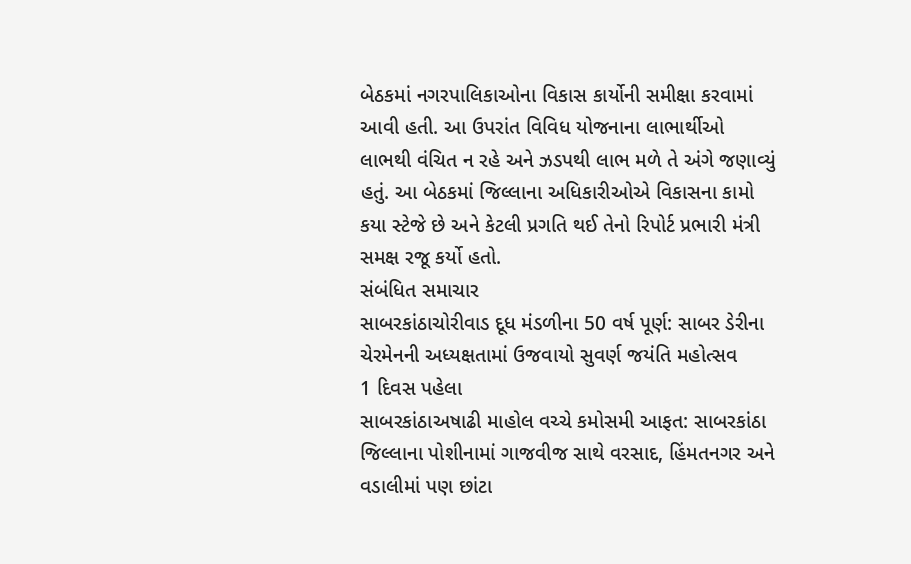બેઠકમાં નગરપાલિકાઓના વિકાસ કાર્યોની સમીક્ષા કરવામાં આવી હતી. આ ઉપરાંત વિવિધ યોજનાના લાભાર્થીઓ લાભથી વંચિત ન રહે અને ઝડપથી લાભ મળે તે અંગે જણાવ્યું હતું. આ બેઠકમાં જિલ્લાના અધિકારીઓએ વિકાસના કામો કયા સ્ટેજે છે અને કેટલી પ્રગતિ થઈ તેનો રિપોર્ટ પ્રભારી મંત્રી સમક્ષ રજૂ કર્યો હતો.
સંબંધિત સમાચાર
સાબરકાંઠાચોરીવાડ દૂધ મંડળીના 50 વર્ષ પૂર્ણ: સાબર ડેરીના ચેરમેનની અધ્યક્ષતામાં ઉજવાયો સુવર્ણ જયંતિ મહોત્સવ
1 દિવસ પહેલા
સાબરકાંઠાઅષાઢી માહોલ વચ્ચે કમોસમી આફત: સાબરકાંઠા જિલ્લાના પોશીનામાં ગાજવીજ સાથે વરસાદ, હિંમતનગર અને વડાલીમાં પણ છાંટા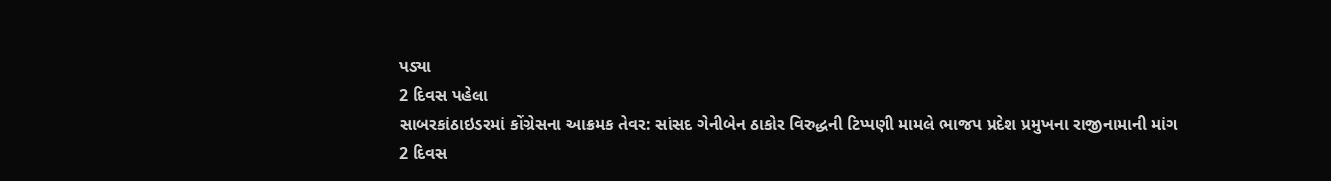પડ્યા
2 દિવસ પહેલા
સાબરકાંઠાઇડરમાં કોંગ્રેસના આક્રમક તેવર: સાંસદ ગેનીબેન ઠાકોર વિરુદ્ધની ટિપ્પણી મામલે ભાજપ પ્રદેશ પ્રમુખના રાજીનામાની માંગ
2 દિવસ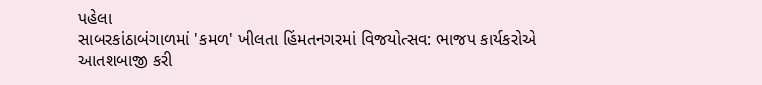પહેલા
સાબરકાંઠાબંગાળમાં 'કમળ' ખીલતા હિંમતનગરમાં વિજયોત્સવ: ભાજપ કાર્યકરોએ આતશબાજી કરી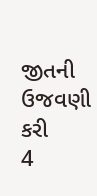જીતની ઉજવણી કરી
4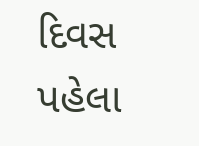દિવસ પહેલા